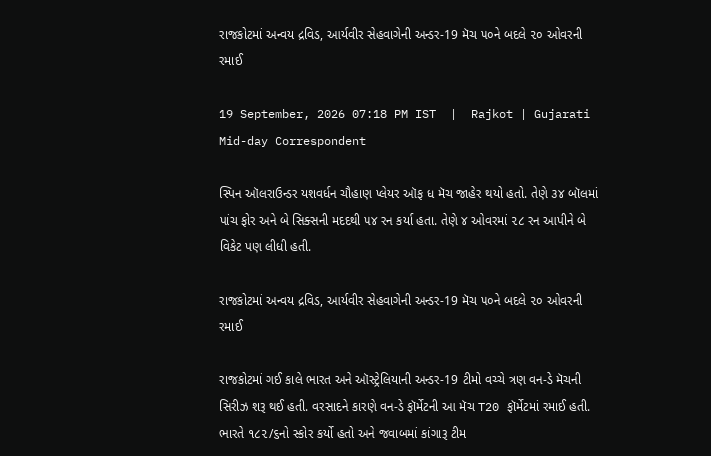રાજકોટમાં અન્વય દ્રવિડ, આર્યવીર સેહવાગેની અન્ડર-19 મૅચ ૫૦ને બદલે ૨૦ ઓવરની રમાઈ

19 September, 2026 07:18 PM IST  |  Rajkot | Gujarati Mid-day Correspondent

સ્પિન ઑલરાઉન્ડર યશવર્ધન ચૌહાણ પ્લેયર ઑફ ધ મૅચ જાહેર થયો હતો. તેણે ૩૪ બૉલમાં પાંચ ફોર અને બે સિક્સની મદદથી ૫૪ રન કર્યા હતા. તેણે ૪ ઓવરમાં ૨૮ રન આપીને બે વિકેટ પણ લીધી હતી.

રાજકોટમાં અન્વય દ્રવિડ, આર્યવીર સેહવાગેની અન્ડર-19 મૅચ ૫૦ને બદલે ૨૦ ઓવરની રમાઈ

રાજકોટમાં ગઈ કાલે ભારત અને ઑસ્ટ્રેલિયાની અન્ડર-19 ટીમો વચ્ચે ત્રણ વન-ડે મૅચની સિરીઝ શરૂ થઈ હતી. વરસાદને કારણે વન-ડે ફૉર્મેટની આ મૅચ T20 ફૉર્મેટમાં રમાઈ હતી. ભારતે ૧૮૨/૬નો સ્કોર કર્યો હતો અને જવાબમાં કાંગારૂ ટીમ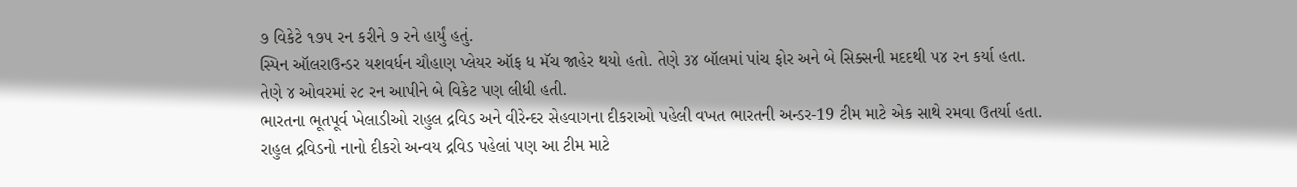૭ વિકેટે ૧૭૫ રન કરીને ૭ રને હાર્યું હતું.
સ્પિન ઑલરાઉન્ડર યશવર્ધન ચૌહાણ પ્લેયર ઑફ ધ મૅચ જાહેર થયો હતો. તેણે ૩૪ બૉલમાં પાંચ ફોર અને બે સિક્સની મદદથી ૫૪ રન કર્યા હતા. તેણે ૪ ઓવરમાં ૨૮ રન આપીને બે વિકેટ પણ લીધી હતી.
ભારતના ભૂતપૂર્વ ખેલાડીઓ રાહુલ દ્રવિડ અને વીરેન્દર સેહવાગના દીકરાઓ પહેલી વખત ભારતની અન્ડર-19 ટીમ માટે એક સાથે રમવા ઉતર્યા હતા. રાહુલ દ્રવિડનો નાનો દીકરો અન્વય દ્રવિડ પહેલાં પણ આ ટીમ માટે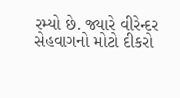રમ્યો છે. જ્યારે વીરેન્દર સેહવાગનો મોટો દીકરો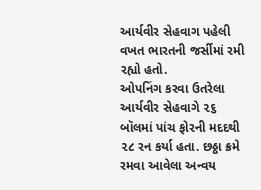આર્યવીર સેહવાગ પહેલી વખત ભારતની જર્સીમાં રમી રહ્યો હતો.
ઓપનિંગ કરવા ઉતરેલા આર્યવીર સેહવાગે ૨૬ બૉલમાં પાંચ ફોરની મદદથી ૨૮ રન કર્યા હતા. છઠ્ઠા ક્રમે રમવા આવેલા અન્વય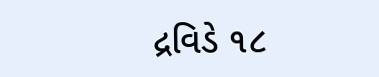દ્રવિડે ૧૮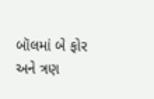બૉલમાં બે ફોર અને ત્રણ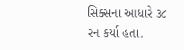સિક્સના આધારે ૩૮ રન કર્યા હતા.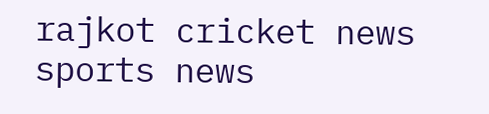rajkot cricket news sports news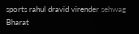sports rahul dravid virender sehwag Bharat